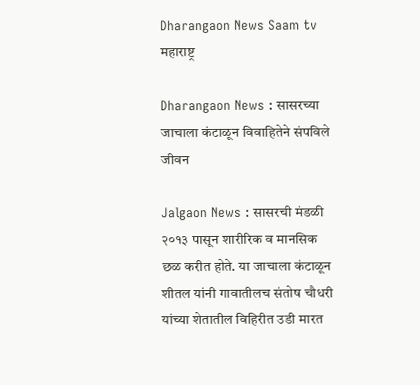Dharangaon News Saam tv
महाराष्ट्र

Dharangaon News : सासरच्या जाचाला कंटाळून विवाहितेने संपविले जीवन

Jalgaon News : सासरची मंडळी २०१३ पासून शारीरिक व मानसिक छळ करीत होते. या जाचाला कंटाळून शीतल यांनी गावातीलच संतोष चौधरी यांच्या शेतातील विहिरीत उडी मारत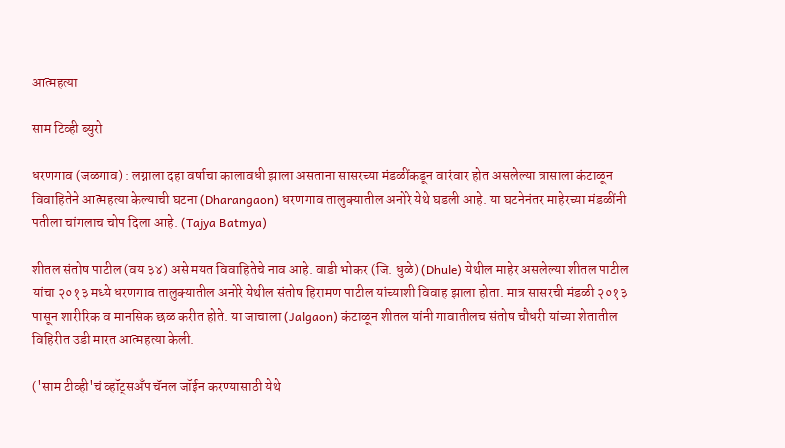आत्महत्या

साम टिव्ही ब्युरो

धरणगाव (जळगाव) : लग्नाला दहा वर्षाचा कालावधी झाला असताना सासरच्या मंडळींकडून वारंवार होत असलेल्या त्रासाला कंटाळून विवाहितेने आत्महत्या केल्याची घटना (Dharangaon) धरणगाव तालुक्यातील अनोरे येथे घडली आहे. या घटनेनंतर माहेरच्या मंडळींनी पतीला चांगलाच चोप दिला आहे. (Tajya Batmya)

शीतल संतोष पाटील (वय ३४) असे मयत विवाहितेचे नाव आहे. वाडी भोकर (जि. धुळे) (Dhule) येथील माहेर असलेल्या शीतल पाटील यांचा २०१३ मध्ये धरणगाव तालुक्यातील अनोरे येथील संतोष हिरामण पाटील यांच्याशी विवाह झाला होता. मात्र सासरची मंडळी २०१३ पासून शारीरिक व मानसिक छळ करीत होते. या जाचाला (Jalgaon) कंटाळून शीतल यांनी गावातीलच संतोष चौधरी यांच्या शेतातील विहिरीत उडी मारत आत्महत्या केली.

('साम टीव्ही'चं व्हॉट्सअँप चॅनल जॉईन करण्यासाठी येथे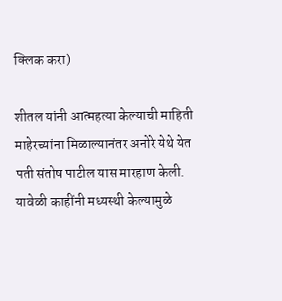क्लिक करा)

शीतल यांनी आत्महत्या केल्याची माहिती माहेरच्यांना मिळाल्यानंतर अनोरे येथे येत पती संतोष पाटील यास मारहाण केली. यावेळी काहींनी मध्यस्थी केल्यामुळे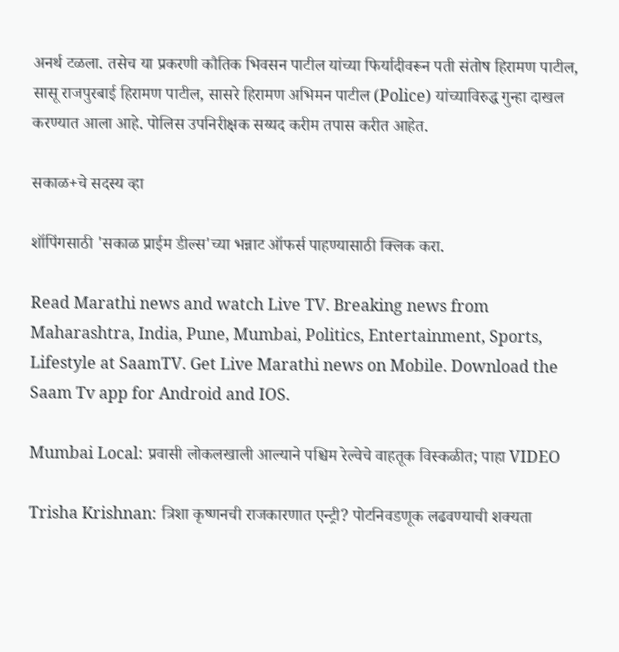अनर्थ टळला. तसेच या प्रकरणी कौतिक भिवसन पाटील यांच्या फिर्यादीवरून पती संतोष हिरामण पाटील, सासू राजपुरबाई हिरामण पाटील, सासरे हिरामण अभिमन पाटील (Police) यांच्याविरुद्ध गुन्हा दाखल करण्यात आला आहे. पोलिस उपनिरीक्षक सय्यद करीम तपास करीत आहेत.

सकाळ+चे सदस्य व्हा

शॉपिंगसाठी 'सकाळ प्राईम डील्स'च्या भन्नाट ऑफर्स पाहण्यासाठी क्लिक करा.

Read Marathi news and watch Live TV. Breaking news from Maharashtra, India, Pune, Mumbai, Politics, Entertainment, Sports, Lifestyle at SaamTV. Get Live Marathi news on Mobile. Download the Saam Tv app for Android and IOS.

Mumbai Local: प्रवासी लोकलखाली आल्याने पश्चिम रेल्वेचे वाहतूक विस्कळीत; पाहा VIDEO

Trisha Krishnan: त्रिशा कृष्णनची राजकारणात एन्ट्री? पोटनिवडणूक लढवण्याची शक्यता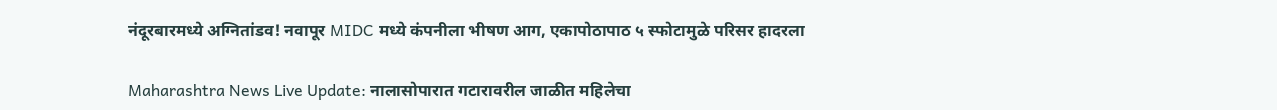नंदूरबारमध्ये अग्नितांडव! नवापूर MIDC मध्ये कंपनीला भीषण आग, एकापोठापाठ ५ स्फोटामुळे परिसर हादरला

Maharashtra News Live Update: नालासोपारात गटारावरील जाळीत महिलेचा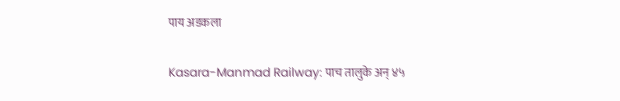पाय अडकला

Kasara-Manmad Railway: पाच तालुके अन् ४५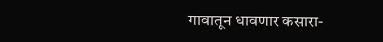गावातून धावणार कसारा-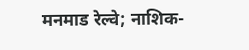मनमाड रेल्वे; नाशिक-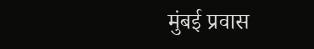मुंबई प्रवास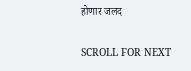होणार जलद

SCROLL FOR NEXT